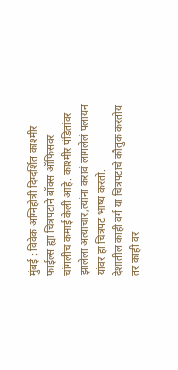मुंबई : विवेक अग्निहोत्री दिग्दर्शित काश्मीर फाईल्स ह्या चित्रपटाने बॉक्स ऑफिसवर चांगलीच कमाई केली आहे. काश्मीर पंडितांवर झालेला अत्याचार,त्यांना करावं लागलेलं पलायन यांवर हा चित्रपट भाष्य करतो.
देशातील काही वर्ग या चित्रपटाचे कौतुक करतोय तर काही वर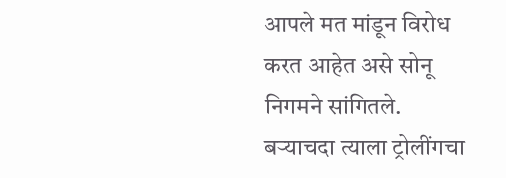आपले मत मांडून विरोध करत आहेत असे सोनू निगमने सांगितले. बऱ्याचदा त्याला ट्रोलींगचा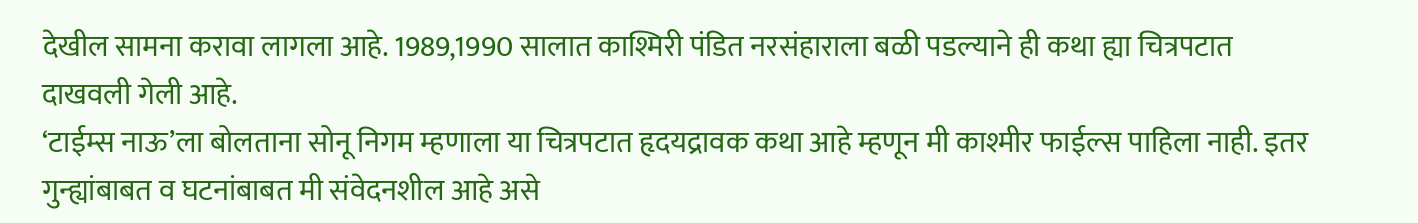देखील सामना करावा लागला आहे. 1989,1990 सालात काश्मिरी पंडित नरसंहाराला बळी पडल्याने ही कथा ह्या चित्रपटात दाखवली गेली आहे.
‘टाईम्स नाऊ’ला बोलताना सोनू निगम म्हणाला या चित्रपटात हृदयद्रावक कथा आहे म्हणून मी काश्मीर फाईल्स पाहिला नाही. इतर गुन्ह्यांबाबत व घटनांबाबत मी संवेदनशील आहे असे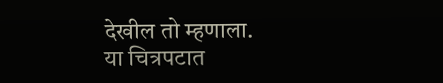देखील तो म्हणाला.
या चित्रपटात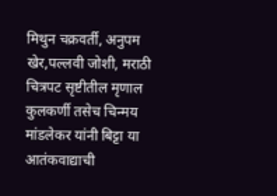मिथुन चक्रवर्ती, अनुपम खेर,पल्लवी जोशी, मराठी चित्रपट सृष्टीतील मृणाल कुलकर्णी तसेच चिन्मय मांडलेकर यांनी बिट्टा या आतंकवाद्याची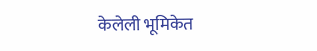केलेली भूमिकेत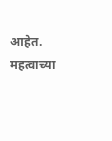आहेत.
महत्वाच्या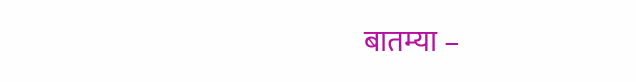बातम्या –